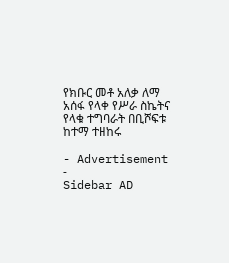የክቡር መቶ አለቃ ለማ አሰፋ የላቀ የሥራ ስኬትና የላቁ ተግባራት በቢሾፍቱ ከተማ ተዘከሩ

- Advertisement -
Sidebar AD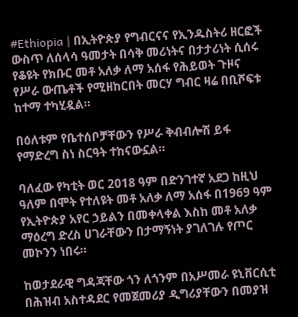#Ethiopia | በኢትዮጵያ የግብርናና የኢንዱስትሪ ዘርፎች ውስጥ ለሰላሳ ዓመታት በሳቅ መሪነትና በታታሪነት ሲሰሩ የቆዩት የክቡር መቶ አለቃ ለማ አሰፋ የሕይወት ጉዞና የሥራ ውጤቶች የሚዘከርበት መርሃ ግብር ዛሬ በቢሾፍቱ ከተማ ተካሂዷል።

በዕለቱም የቤተሰቦቻቸውን የሥራ ቅብብሎሽ ይፋ የማድረግ ስነ ስርዓት ተከናውኗል።

ባለፈው የካቲት ወር 2018 ዓም በድንገተኛ አደጋ ከዚህ ዓለም በሞት የተለዩት መቶ አለቃ ለማ አሰፋ በ1969 ዓም የኢትዮጵያ አየር ኃይልን በመቀላቀል እስከ መቶ አለቃ ማዕረግ ድረስ ሀገራቸውን በታማኝነት ያገለገሉ የጦር መኮንን ነበሩ።

ከወታደራዊ ግዳጃቸው ጎን ለጎንም በአሥመራ ዩኒቨርሲቲ በሕዝብ አስተዳደር የመጀመሪያ ዲግሪያቸውን በመያዝ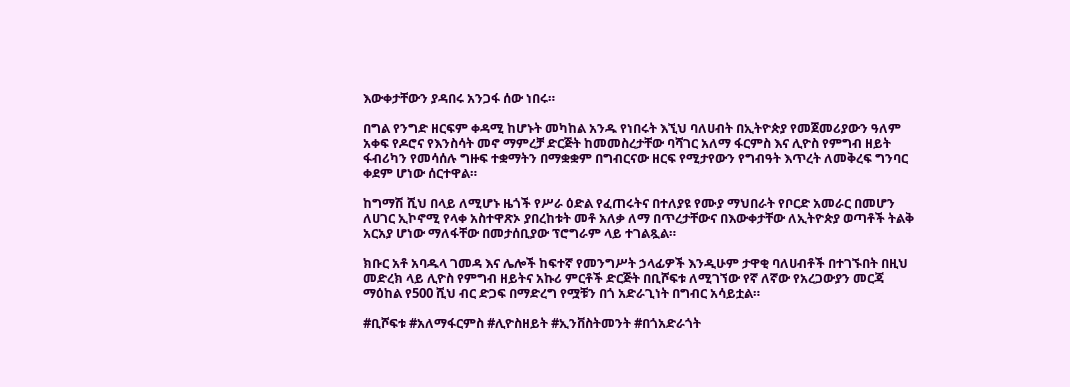እውቀታቸውን ያዳበሩ አንጋፋ ሰው ነበሩ።

በግል የንግድ ዘርፍም ቀዳሚ ከሆኑት መካከል አንዱ የነበሩት እኚህ ባለሀብት በኢትዮጵያ የመጀመሪያውን ዓለም አቀፍ የዶሮና የእንስሳት መኖ ማምረቻ ድርጅት ከመመስረታቸው ባሻገር አለማ ፋርምስ እና ሊዮስ የምግብ ዘይት ፋብሪካን የመሳሰሉ ግዙፍ ተቋማትን በማቋቋም በግብርናው ዘርፍ የሚታየውን የግብዓት እጥረት ለመቅረፍ ግንባር ቀደም ሆነው ሰርተዋል።

ከግማሽ ሺህ በላይ ለሚሆኑ ዜጎች የሥራ ዕድል የፈጠሩትና በተለያዩ የሙያ ማህበራት የቦርድ አመራር በመሆን ለሀገር ኢኮኖሚ የላቀ አስተዋጽኦ ያበረከቱት መቶ አለቃ ለማ በጥረታቸውና በእውቀታቸው ለኢትዮጵያ ወጣቶች ትልቅ አርአያ ሆነው ማለፋቸው በመታሰቢያው ፕሮግራም ላይ ተገልጿል።

ክቡር አቶ አባዱላ ገመዳ እና ሌሎች ከፍተኛ የመንግሥት ኃላፊዎች እንዲሁም ታዋቂ ባለሀብቶች በተገኙበት በዚህ መድረክ ላይ ሊዮስ የምግብ ዘይትና አኩሪ ምርቶች ድርጅት በቢሾፍቱ ለሚገኘው የኛ ለኛው የአረጋውያን መርጃ ማዕከል የ500 ሺህ ብር ድጋፍ በማድረግ የሟቹን በጎ አድራጊነት በግብር አሳይቷል።

#ቢሾፍቱ #አለማፋርምስ #ሊዮስዘይት #ኢንቨስትመንት #በጎአድራጎት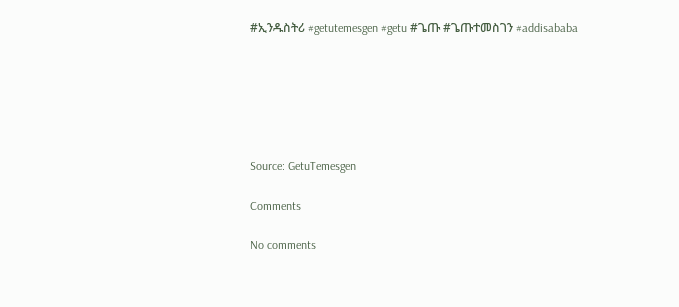#ኢንዱስትሪ #getutemesgen #getu #ጌጡ #ጌጡተመስገን #addisababa






Source: GetuTemesgen

Comments

No comments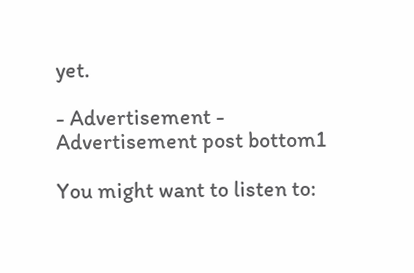yet.

- Advertisement -
Advertisement post bottom1

You might want to listen to: